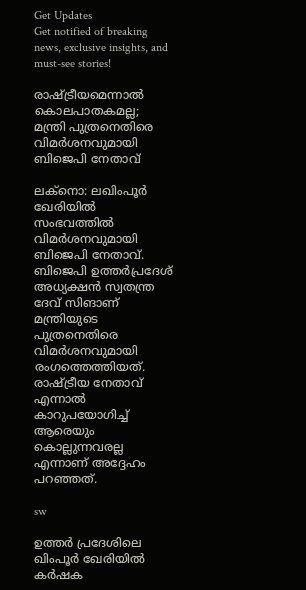Get Updates
Get notified of breaking news, exclusive insights, and must-see stories!

രാഷ്ട്രീയമെന്നാല്‍ കൊലപാതകമല്ല; മന്ത്രി പുത്രനെതിരെ വിമര്‍ശനവുമായി ബിജെപി നേതാവ്

ലക്‌നൊ: ലഖിംപൂര്‍ ഖേരിയില്‍ സംഭവത്തില്‍ വിമര്‍ശനവുമായി ബിജെപി നേതാവ്. ബിജെപി ഉത്തര്‍പ്രദേശ് അധ്യക്ഷന്‍ സ്വതന്ത്ര ദേവ് സിങാണ് മന്ത്രിയുടെ പുത്രനെതിരെ വിമര്‍ശനവുമായി രംഗത്തെത്തിയത്. രാഷ്ട്രീയ നേതാവ് എന്നാല്‍ കാറുപയോഗിച്ച് ആരെയും കൊല്ലുന്നവരല്ല എന്നാണ് അദ്ദേഹം പറഞ്ഞത്.

sw

ഉത്തര്‍ പ്രദേശിലെ ഖിംപൂര്‍ ഖേരിയില്‍ കര്‍ഷക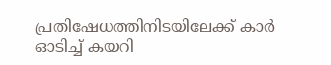പ്രതിഷേധത്തിനിടയിലേക്ക് കാര്‍ ഓടിച്ച് കയറി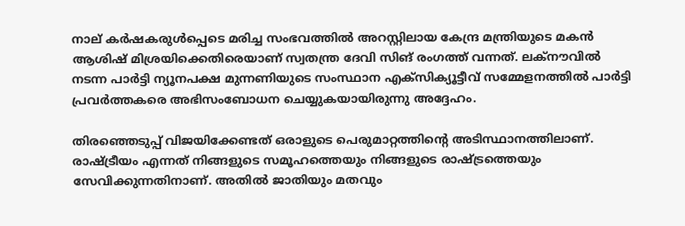നാല് കര്‍ഷകരുള്‍പ്പെടെ മരിച്ച സംഭവത്തില്‍ അറസ്റ്റിലായ കേന്ദ്ര മന്ത്രിയുടെ മകന്‍ ആശിഷ് മിശ്രയിക്കെതിരെയാണ് സ്വതന്ത്ര ദേവി സിങ് രംഗത്ത് വന്നത്. ലക്നൗവില്‍ നടന്ന പാര്‍ട്ടി ന്യൂനപക്ഷ മുന്നണിയുടെ സംസ്ഥാന എക്‌സിക്യൂട്ടീവ് സമ്മേളനത്തില്‍ പാര്‍ട്ടി പ്രവര്‍ത്തകരെ അഭിസംബോധന ചെയ്യുകയായിരുന്നു അദ്ദേഹം.

തിരഞ്ഞെടുപ്പ് വിജയിക്കേണ്ടത് ഒരാളുടെ പെരുമാറ്റത്തിന്റെ അടിസ്ഥാനത്തിലാണ്. രാഷ്ട്രീയം എന്നത് നിങ്ങളുടെ സമൂഹത്തെയും നിങ്ങളുടെ രാഷ്ട്രത്തെയും സേവിക്കുന്നതിനാണ്. അതില്‍ ജാതിയും മതവും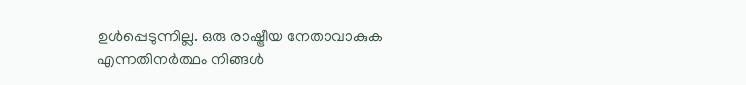ഉള്‍പ്പെടുന്നില്ല. ഒരു രാഷ്ട്രീയ നേതാവാകുക എന്നതിനര്‍ത്ഥം നിങ്ങള്‍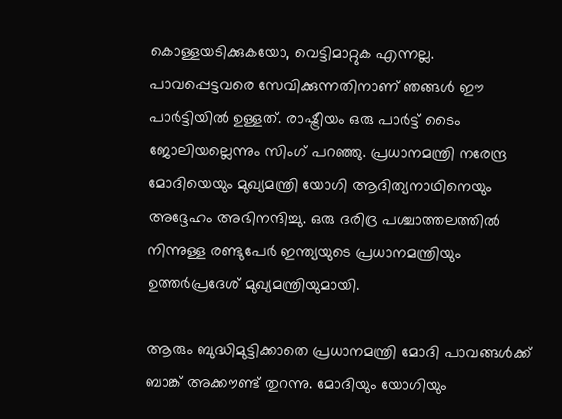കൊള്ളയടിക്കുകയോ, വെട്ടിമാറ്റുക എന്നല്ല. പാവപ്പെട്ടവരെ സേവിക്കുന്നതിനാണ് ഞങ്ങള്‍ ഈ പാര്‍ട്ടിയില്‍ ഉള്ളത്. രാഷ്ട്രീയം ഒരു പാര്‍ട്ട് ടൈം ജോലിയല്ലെന്നും സിംഗ് പറഞ്ഞു. പ്രധാനമന്ത്രി നരേന്ദ്ര മോദിയെയും മുഖ്യമന്ത്രി യോഗി ആദിത്യനാഥിനെയും അദ്ദേഹം അഭിനന്ദിച്ചു. ഒരു ദരിദ്ര പശ്ചാത്തലത്തില്‍ നിന്നുള്ള രണ്ടുപേര്‍ ഇന്ത്യയുടെ പ്രധാനമന്ത്രിയും ഉത്തര്‍പ്രദേശ് മുഖ്യമന്ത്രിയുമായി.

ആരും ബുദ്ധിമുട്ടിക്കാതെ പ്രധാനമന്ത്രി മോദി പാവങ്ങള്‍ക്ക് ബാങ്ക് അക്കൗണ്ട് തുറന്നു. മോദിയും യോഗിയും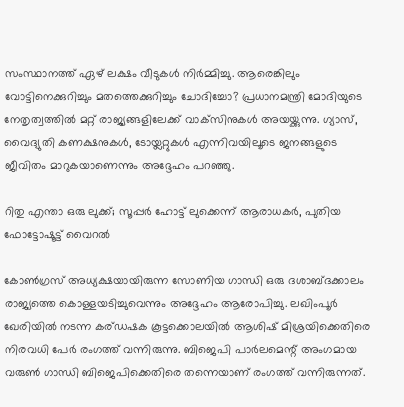സംസ്ഥാനത്ത് ഏഴ് ലക്ഷം വീടുകള്‍ നിര്‍മ്മിച്ചു. ആരെങ്കിലും വോട്ടിനെക്കുറിച്ചും മതത്തെക്കുറിച്ചും ചോദിച്ചോ? പ്രധാനമന്ത്രി മോദിയുടെ നേതൃത്വത്തില്‍ മറ്റ് രാജ്യങ്ങളിലേക്ക് വാക്‌സിനുകള്‍ അയയ്ക്കുന്നു. ഗ്യാസ്, വൈദ്യുതി കണക്ഷനുകള്‍, ടോയ്ലറ്റുകള്‍ എന്നിവയിലൂടെ ജനങ്ങളുടെ ജീവിതം മാറുകയാണെന്നും അദ്ദേഹം പറഞ്ഞു.

റിതു എന്താ ഒരു ലുക്ക്; സൂപ്പര്‍ ഹോട്ട് ലുക്കെന്ന് ആരാധകര്‍, പുതിയ ഫോട്ടോഷൂട്ട് വൈറല്‍

കോണ്‍ഗ്രസ് അധ്യക്ഷയായിരുന്ന സോണിയ ഗാന്ധി ഒരു ദശാബ്ദക്കാലം രാജ്യത്തെ കൊള്ളയടിച്ചുവെന്നും അദ്ദേഹം ആരോപിച്ചു. ലഖിംപൂര്‍ ഖേരിയില്‍ നടന്ന കര്ഡഷക കൂട്ടക്കൊലയില്‍ ആശിഷ് മിശ്രയിക്കെതിരെ നിരവധി പേര്‍ രംഗത്ത് വന്നിരുന്നു. ബിജെപി പാര്‍ലമെന്റ് അംഗമായ വരുണ്‍ ഗാന്ധി ബിജെപിക്കെതിരെ തന്നെയാണ് രംഗത്ത് വന്നിരുന്നത്.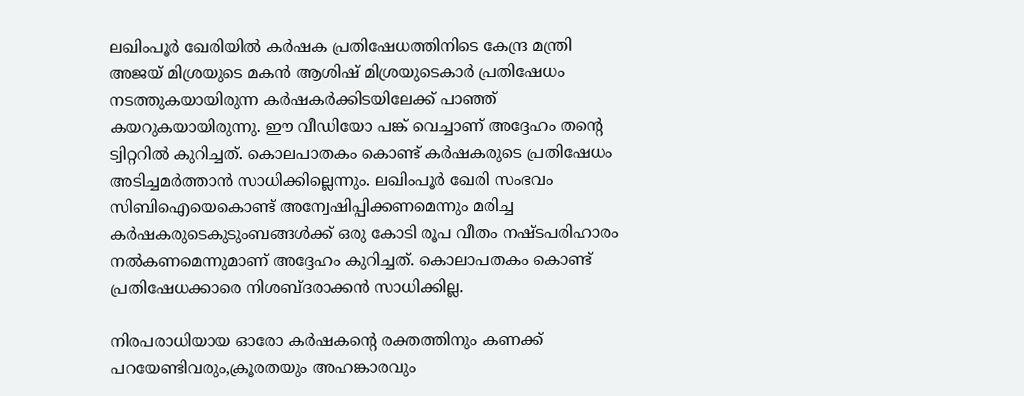ലഖിംപൂര്‍ ഖേരിയില്‍ കര്‍ഷക പ്രതിഷേധത്തിനിടെ കേന്ദ്ര മന്ത്രി അജയ് മിശ്രയുടെ മകന്‍ ആശിഷ് മിശ്രയുടെകാര്‍ പ്രതിഷേധം നടത്തുകയായിരുന്ന കര്‍ഷകര്‍ക്കിടയിലേക്ക് പാഞ്ഞ് കയറുകയായിരുന്നു. ഈ വീഡിയോ പങ്ക് വെച്ചാണ് അദ്ദേഹം തന്റെ ട്വിറ്ററില്‍ കുറിച്ചത്. കൊലപാതകം കൊണ്ട് കര്‍ഷകരുടെ പ്രതിഷേധം അടിച്ചമര്‍ത്താന്‍ സാധിക്കില്ലെന്നും. ലഖിംപൂര്‍ ഖേരി സംഭവം സിബിഐയെകൊണ്ട് അന്വേഷിപ്പിക്കണമെന്നും മരിച്ച കര്‍ഷകരുടെകുടുംബങ്ങള്‍ക്ക് ഒരു കോടി രൂപ വീതം നഷ്ടപരിഹാരം നല്‍കണമെന്നുമാണ് അദ്ദേഹം കുറിച്ചത്. കൊലാപതകം കൊണ്ട് പ്രതിഷേധക്കാരെ നിശബ്ദരാക്കന്‍ സാധിക്കില്ല.

നിരപരാധിയായ ഓരോ കര്‍ഷകന്റെ രക്തത്തിനും കണക്ക് പറയേണ്ടിവരും,ക്രൂരതയും അഹങ്കാരവും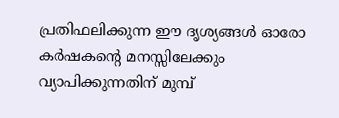പ്രതിഫലിക്കുന്ന ഈ ദൃശ്യങ്ങള്‍ ഓരോ കര്‍ഷകന്റെ മനസ്സിലേക്കും വ്യാപിക്കുന്നതിന് മുമ്പ്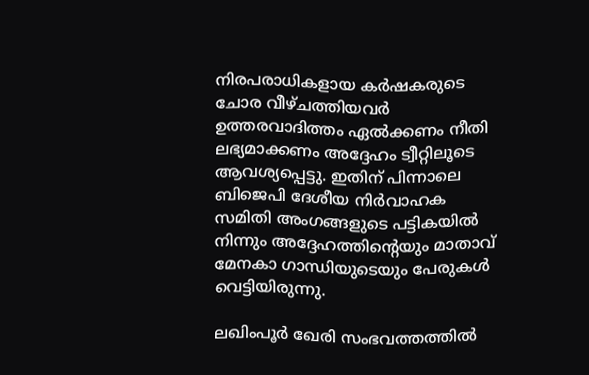നിരപരാധികളായ കര്‍ഷകരുടെ ചോര വീഴ്ചത്തിയവര്‍ ഉത്തരവാദിത്തം ഏല്‍ക്കണം നീതി ലഭ്യമാക്കണം അദ്ദേഹം ട്വീറ്റിലൂടെ ആവശ്യപ്പെട്ടു. ഇതിന് പിന്നാലെ ബിജെപി ദേശീയ നിര്‍വാഹക സമിതി അംഗങ്ങളുടെ പട്ടികയില്‍ നിന്നും അദ്ദേഹത്തിന്റെയും മാതാവ് മേനകാ ഗാന്ധിയുടെയും പേരുകള്‍ വെട്ടിയിരുന്നു.

ലഖിംപൂര്‍ ഖേരി സംഭവത്തത്തില്‍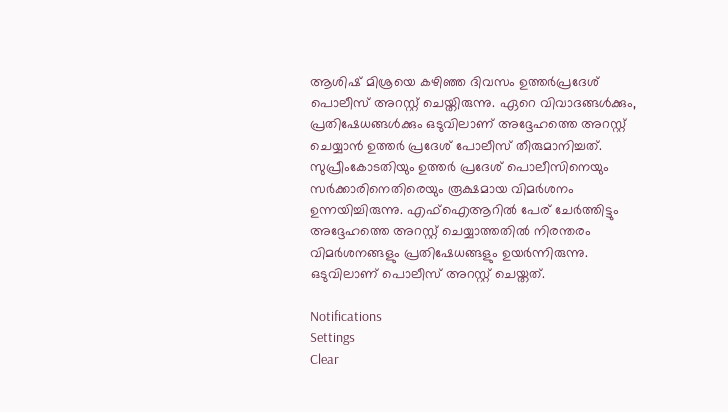ആശിഷ് മിശ്രയെ കഴിഞ്ഞ ദിവസം ഉത്തര്‍പ്രദേശ് പൊലീസ് അറസ്റ്റ് ചെയ്തിരുന്നു. ഏറെ വിവാദങ്ങള്‍ക്കും, പ്രതിഷേധങ്ങള്‍ക്കും ഒടുവിലാണ് അദ്ദേഹത്തെ അറസ്റ്റ് ചെയ്യാന്‍ ഉത്തര്‍ പ്രദേശ് പോലീസ് തീരുമാനിച്ചത്. സുപ്രീംകോടതിയും ഉത്തര്‍ പ്രദേശ് പൊലീസിനെയും സര്‍ക്കാരിനെതിരെയും രൂക്ഷമായ വിമര്‍ശനം ഉന്നയിച്ചിരുന്നു. എഫ്‌ഐആറില്‍ പേര് ചേര്‍ത്തിട്ടും അദ്ദേഹത്തെ അറസ്റ്റ് ചെയ്യാത്തതില്‍ നിരന്തരം വിമര്‍ശനങ്ങളും പ്രതിഷേധങ്ങളും ഉയര്‍ന്നിരുന്നു. ഒടുവിലാണ് പൊലീസ് അറസ്റ്റ് ചെയ്തത്.

Notifications
Settings
Clear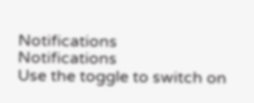Notifications
Notifications
Use the toggle to switch on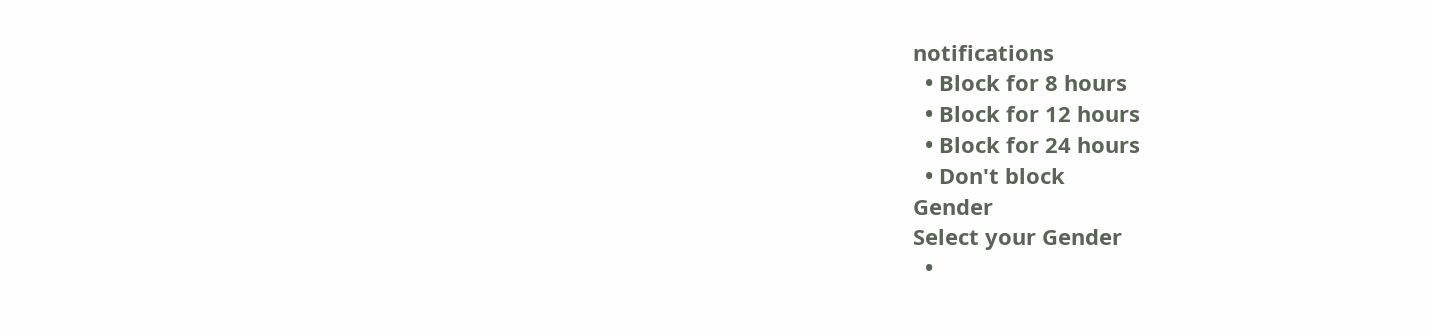notifications
  • Block for 8 hours
  • Block for 12 hours
  • Block for 24 hours
  • Don't block
Gender
Select your Gender
  •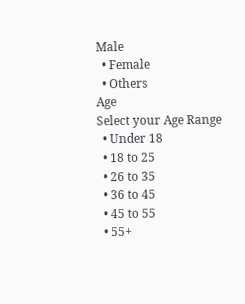Male
  • Female
  • Others
Age
Select your Age Range
  • Under 18
  • 18 to 25
  • 26 to 35
  • 36 to 45
  • 45 to 55
  • 55+